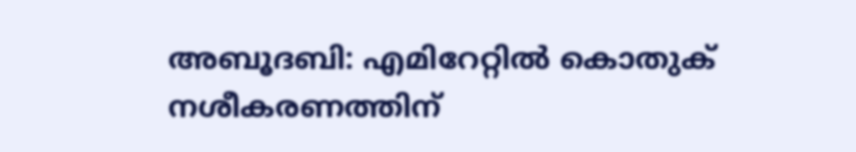അബൂദബി: എമിറേറ്റിൽ കൊതുക് നശീകരണത്തിന്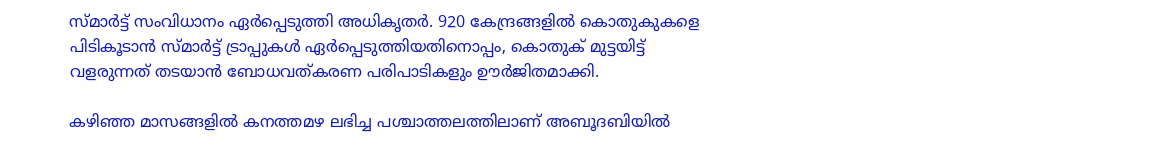സ്മാർട്ട് സംവിധാനം ഏർപ്പെടുത്തി അധികൃതർ. 920 കേന്ദ്രങ്ങളിൽ കൊതുകുകളെ പിടികൂടാൻ സ്മാർട്ട് ട്രാപ്പുകൾ ഏർപ്പെടുത്തിയതിനൊപ്പം, കൊതുക് മുട്ടയിട്ട് വളരുന്നത് തടയാൻ ബോധവത്കരണ പരിപാടികളും ഊർജിതമാക്കി.

കഴിഞ്ഞ മാസങ്ങളിൽ കനത്തമഴ ലഭിച്ച പശ്ചാത്തലത്തിലാണ് അബൂദബിയിൽ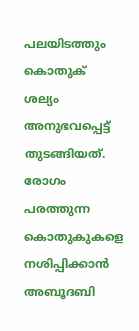പലയിടത്തും കൊതുക് ശല്യം അനുഭവപ്പെട്ട് തുടങ്ങിയത്. രോഗം പരത്തുന്ന കൊതുകുകളെ നശിപ്പിക്കാൻ അബൂദബി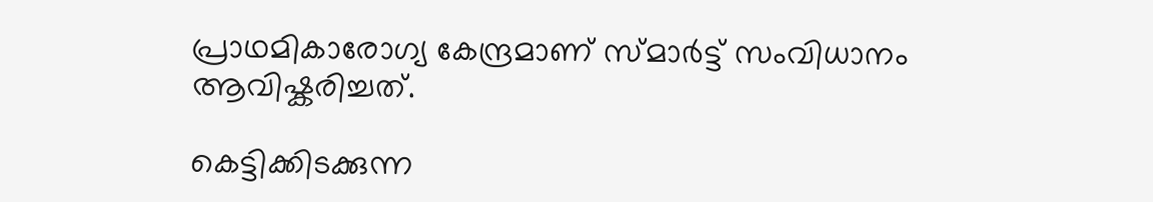പ്രാഥമികാരോഗ്യ കേന്ദ്രമാണ് സ്മാർട്ട് സംവിധാനം ആവിഷ്കരിച്ചത്.

കെട്ടിക്കിടക്കുന്ന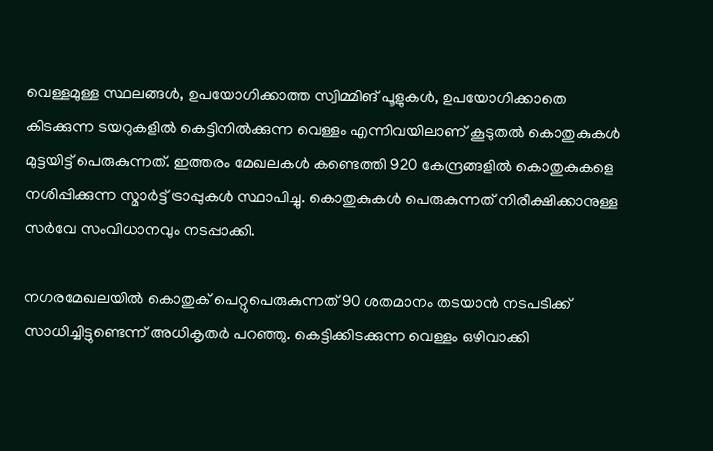വെള്ളമുള്ള സ്ഥലങ്ങൾ, ഉപയോഗിക്കാത്ത സ്വിമ്മിങ് പൂളുകൾ, ഉപയോഗിക്കാതെ കിടക്കുന്ന ടയറുകളിൽ കെട്ടിനിൽക്കുന്ന വെള്ളം എന്നിവയിലാണ് കൂടുതൽ കൊതുകുകൾ മുട്ടയിട്ട് പെരുകുന്നത്. ഇത്തരം മേഖലകൾ കണ്ടെത്തി 920 കേന്ദ്രങ്ങളിൽ കൊതുകുകളെ നശിപ്പിക്കുന്ന സ്മാർട്ട് ട്രാപ്പുകൾ സ്ഥാപിച്ചു. കൊതുകുകൾ പെരുകുന്നത് നിരീക്ഷിക്കാനുള്ള സർവേ സംവിധാനവും നടപ്പാക്കി.

നഗരമേഖലയിൽ കൊതുക് പെറ്റുപെരുകുന്നത് 90 ശതമാനം തടയാൻ നടപടിക്ക് സാധിച്ചിട്ടുണ്ടെന്ന് അധികൃതർ പറഞ്ഞു. കെട്ടിക്കിടക്കുന്ന വെള്ളം ഒഴിവാക്കി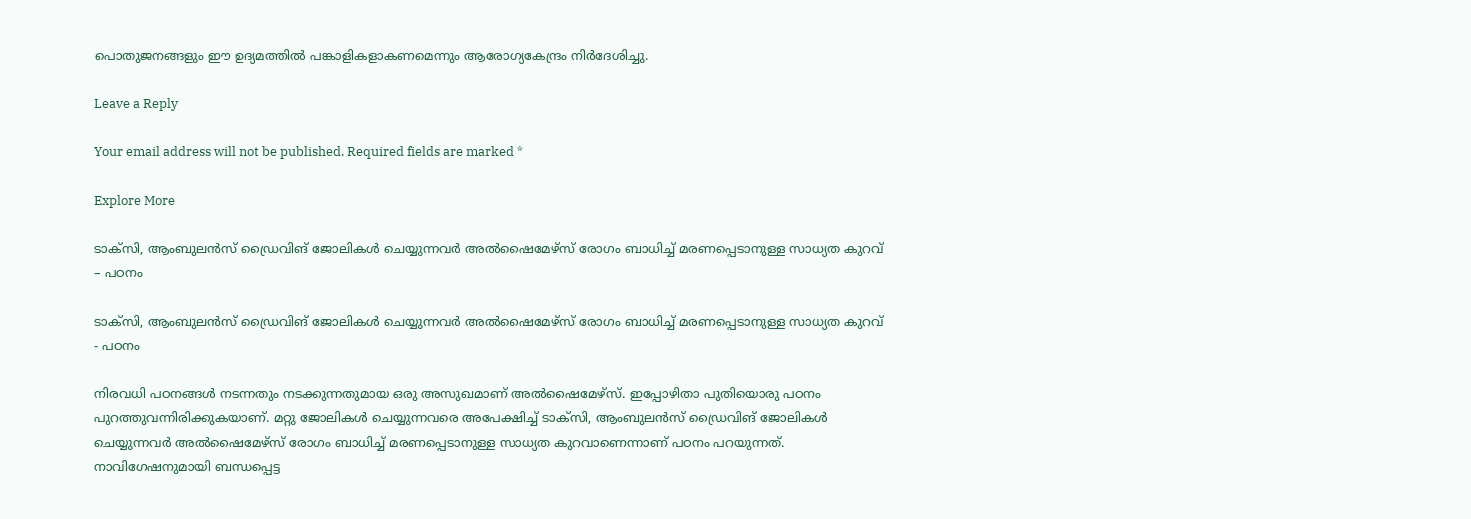പൊതുജനങ്ങളും ഈ ഉദ്യമത്തിൽ പങ്കാളികളാകണമെന്നും ആരോഗ്യകേന്ദ്രം നിർദേശിച്ചു.

Leave a Reply

Your email address will not be published. Required fields are marked *

Explore More

ടാക്സി, ആംബുലൻസ് ഡ്രൈവിങ് ജോലികള്‍ ചെയ്യുന്നവര്‍ അൽഷൈമേഴ്സ് രോഗം ബാധിച്ച് മരണപ്പെടാനുള്ള സാധ്യത കുറവ് – പഠനം

ടാക്സി, ആംബുലൻസ് ഡ്രൈവിങ് ജോലികള്‍ ചെയ്യുന്നവര്‍ അൽഷൈമേഴ്സ് രോഗം ബാധിച്ച് മരണപ്പെടാനുള്ള സാധ്യത കുറവ് - പഠനം

നിരവധി പഠനങ്ങൾ നടന്നതും നടക്കുന്നതുമായ ഒരു അസുഖമാണ് അൽഷൈമേഴ്സ്. ഇപ്പോഴിതാ പുതിയൊരു പഠനം പുറത്തുവന്നിരിക്കുകയാണ്. മറ്റു ജോലികൾ ചെയ്യുന്നവരെ അപേക്ഷിച്ച് ടാക്‌സി, ആംബുലന്‍സ് ഡ്രൈവിങ് ജോലികള്‍ ചെയ്യുന്നവര്‍ അൽഷൈമേഴ്സ് രോഗം ബാധിച്ച് മരണപ്പെടാനുള്ള സാധ്യത കുറവാണെന്നാണ് പഠനം പറയുന്നത്. നാവിഗേഷനുമായി ബന്ധപ്പെട്ട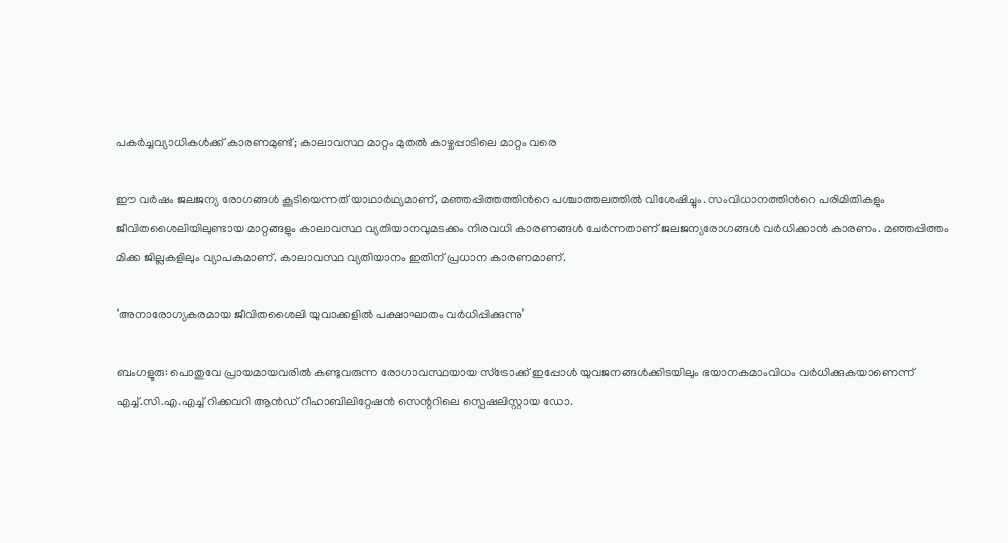പകർച്ചവ്യാധികൾക്ക് കാരണമുണ്ട്; കാലാവസ്ഥ മാറ്റം മുതൽ കാഴ്ചപ്പാടിലെ മാറ്റം വരെ

ഈ വർഷം ജലജന്യ രോഗങ്ങൾ കൂടിയെന്നത് യാഥാർഥ്യമാണ്, മഞ്ഞപ്പിത്തത്തിന്‍റെ പശ്ചാത്തലത്തിൽ വിശേഷിച്ചും. സംവിധാനത്തിന്‍റെ പരിമിതികളും ജീവിതശൈലിയിലുണ്ടായ മാറ്റങ്ങളും കാലാവസ്ഥ വ്യതിയാനവുമടക്കം നിരവധി കാരണങ്ങൾ ചേർന്നതാണ് ജലജന്യരോഗങ്ങൾ വർധിക്കാൻ കാരണം. മഞ്ഞപ്പിത്തം മിക്ക ജില്ലകളിലും വ്യാപകമാണ്. കാലാവസ്ഥ വ്യതിയാനം ഇതിന് പ്രധാന കാരണമാണ്.

‘അനാരോഗ്യകരമായ ജീവിതശൈലി യുവാക്കളിൽ പക്ഷാഘാതം വർധിപ്പിക്കുന്നു’

ബംഗളൂരു: പൊതുവേ പ്രായമായവരിൽ കണ്ടുവരുന്ന രോഗാവസ്ഥയായ സ്ട്രോക്ക് ഇപ്പോൾ യുവജനങ്ങൾക്കിടയിലും ഭയാനകമാംവിധം വർധിക്കുകയാണെന്ന് എച്ച്.സി.എ.എച്ച് റിക്കവറി ആൻഡ് റീഹാബിലിറ്റേഷൻ സെന്ററിലെ സ്പെഷലിസ്റ്റായ ഡോ.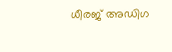ധീരജ് അഡിഗ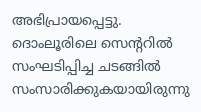അഭിപ്രായപ്പെട്ടു. ദൊംലൂരിലെ സെന്ററിൽ സംഘടിപ്പിച്ച ചടങ്ങിൽ സംസാരിക്കുകയായിരുന്നു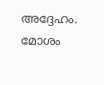അദ്ദേഹം. മോശം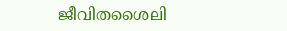ജീവിതശൈലി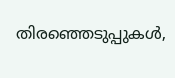തിരഞ്ഞെടുപ്പുകൾ,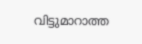വിട്ടുമാറാത്ത